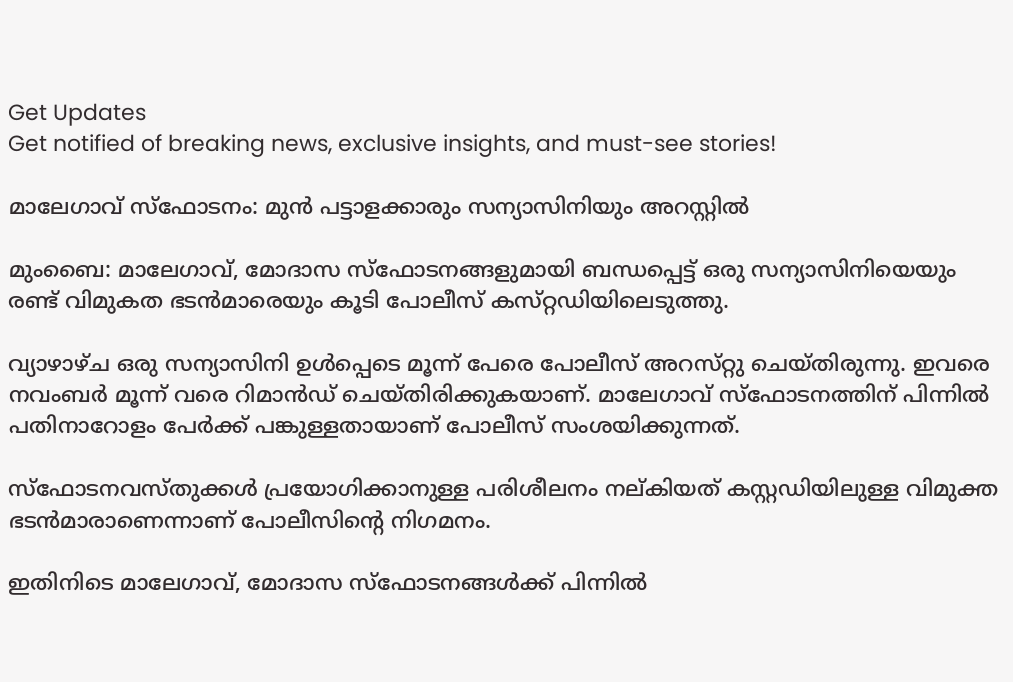Get Updates
Get notified of breaking news, exclusive insights, and must-see stories!

മാലേഗാവ്‌ സ്‌ഫോടനം: മുന്‍ പട്ടാളക്കാരും സന്യാസിനിയും അറസ്റ്റില്‍

മുംബൈ: മാലേഗാവ്‌, മോദാസ സ്‌ഫോടനങ്ങളുമായി ബന്ധപ്പെട്ട്‌ ഒരു സന്യാസിനിയെയും രണ്ട്‌ വിമുകത ഭടന്‍മാരെയും കൂടി പോലീസ്‌ കസ്‌റ്റഡിയിലെടുത്തു.

വ്യാഴാഴ്‌ച ഒരു സന്യാസിനി ഉള്‍പ്പെടെ മൂന്ന്‌ പേരെ പോലീസ്‌ അറസ്‌റ്റു ചെയ്‌തിരുന്നു. ഇവരെ നവംബര്‍ മൂന്ന്‌ വരെ റിമാന്‍ഡ്‌ ചെയ്‌തിരിക്കുകയാണ്‌. മാലേഗാവ്‌ സ്‌ഫോടനത്തിന്‌ പിന്നില്‍ പതിനാറോളം പേര്‍ക്ക്‌ പങ്കുള്ളതായാണ്‌ പോലീസ്‌ സംശയിക്കുന്നത്‌.

സ്‌ഫോടനവസ്‌തുക്കള്‍ പ്രയോഗിക്കാനുള്ള പരിശീലനം നല്‌കിയത്‌ കസ്റ്റഡിയിലുള്ള വിമുക്ത ഭടന്‍മാരാണെന്നാണ്‌ പോലീസിന്റെ നിഗമനം.

ഇതിനിടെ മാലേഗാവ്‌, മോദാസ സ്‌ഫോടനങ്ങള്‍ക്ക്‌ പിന്നില്‍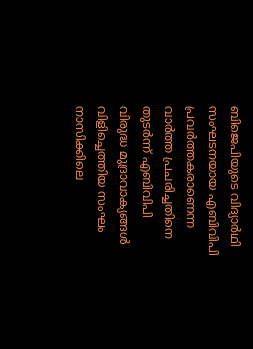ബിജെപിയുടെ വിദ്യാര്‍ഥി സംഘടനയായ എബിവിപി പ്രവര്‍ത്തകരാണെന്ന വാര്‍ത്ത പ്രചരിച്ചതിനെ തുടര്‍ന്ന്‌ എബിവിപി വിരുദ്ധ മുദ്രാവാക്യങ്ങള്‍ വിളിച്ചെത്തിയ സംഘം നാസിക്കിലെ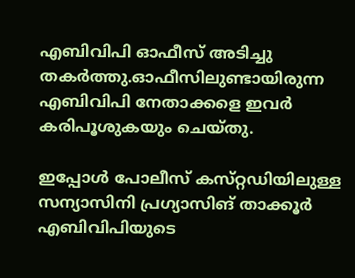എബിവിപി ഓഫീസ്‌ അടിച്ചു തകര്‍ത്തു.ഓഫീസിലുണ്ടായിരുന്ന എബിവിപി നേതാക്കളെ ഇവര്‍ കരിപൂശുകയും ചെയ്‌തു.

ഇപ്പോള്‍ പോലീസ്‌ കസ്‌റ്റഡിയിലുള്ള സന്യാസിനി പ്രഗ്യാസിങ്‌ താക്കൂര്‍ എബിവിപിയുടെ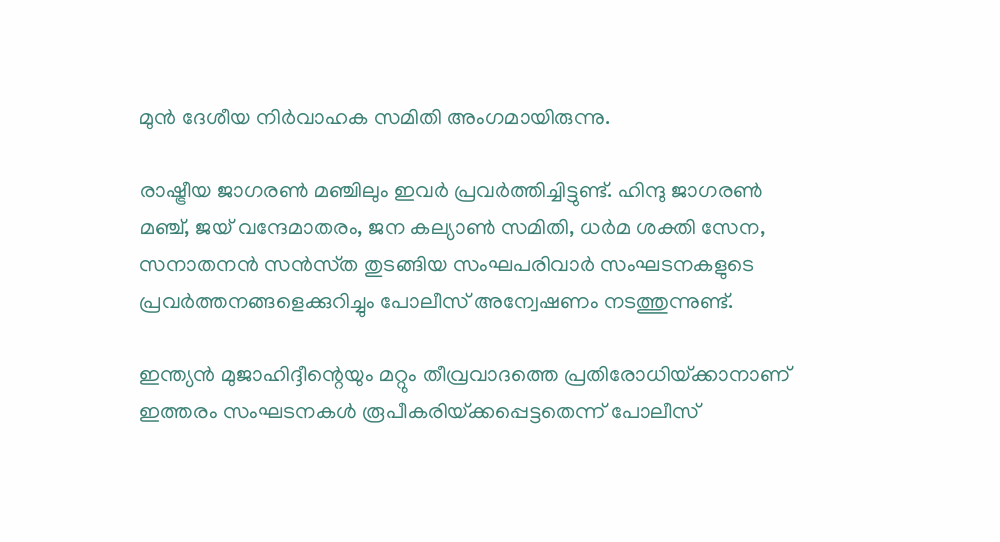മുന്‍ ദേശീയ നിര്‍വാഹക സമിതി അംഗമായിരുന്നു.

രാഷ്ട്രീയ ജാഗരണ്‍ മഞ്ചിലും ഇവര്‍ പ്രവര്‍ത്തിച്ചിട്ടുണ്ട്‌. ഹിന്ദു ജാഗരണ്‍ മഞ്ച്‌, ജയ്‌ വന്ദേമാതരം, ജന കല്യാണ്‍ സമിതി, ധര്‍മ ശക്തി സേന, സനാതനന്‍ സന്‍സ്‌ത തുടങ്ങിയ സംഘപരിവാര്‍ സംഘടനകളുടെ പ്രവര്‍ത്തനങ്ങളെക്കുറിച്ചും പോലീസ്‌ അന്വേഷണം നടത്തുന്നുണ്ട്‌.

ഇന്ത്യന്‍ മുജാഹിദ്ദീന്റെയും മറ്റും തീവ്രവാദത്തെ പ്രതിരോധിയ്‌ക്കാനാണ്‌ ഇത്തരം സംഘടനകള്‍ രൂപീകരിയ്‌ക്കപ്പെട്ടതെന്ന്‌ പോലീസ്‌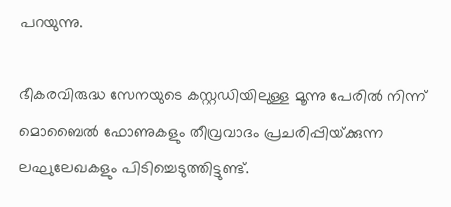പറയുന്നു.

ഭീകരവിരുദ്ധ സേനയുടെ കസ്റ്റഡിയിലുള്ള മൂന്നു പേരില്‍ നിന്ന്‌ മൊബൈല്‍ ഫോണുകളും തീവ്രവാദം പ്രചരിപ്പിയ്‌ക്കുന്ന ലഘുലേഖകളും പിടിച്ചെടുത്തിട്ടുണ്ട്‌.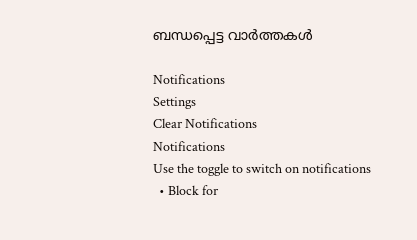ബന്ധപ്പെട്ട വാര്‍ത്തകള്‍

Notifications
Settings
Clear Notifications
Notifications
Use the toggle to switch on notifications
  • Block for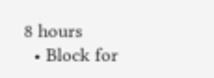8 hours
  • Block for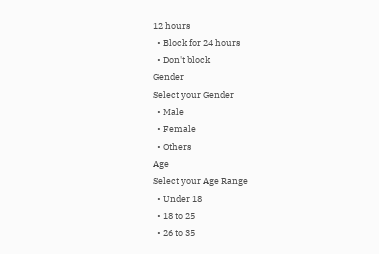12 hours
  • Block for 24 hours
  • Don't block
Gender
Select your Gender
  • Male
  • Female
  • Others
Age
Select your Age Range
  • Under 18
  • 18 to 25
  • 26 to 35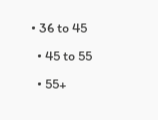• 36 to 45
  • 45 to 55
  • 55+